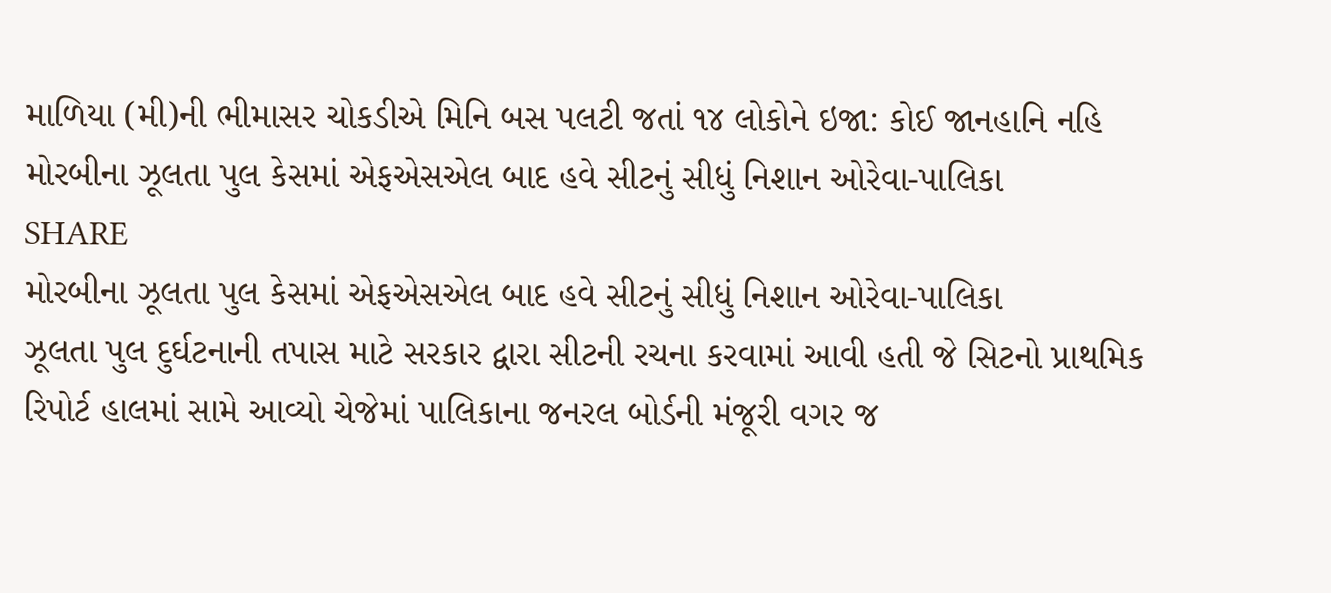માળિયા (મી)ની ભીમાસર ચોકડીએ મિનિ બસ પલટી જતાં ૧૪ લોકોને ઇજા: કોઈ જાનહાનિ નહિ
મોરબીના ઝૂલતા પુલ કેસમાં એફએસએલ બાદ હવે સીટનું સીધું નિશાન ઓરેવા-પાલિકા
SHARE
મોરબીના ઝૂલતા પુલ કેસમાં એફએસએલ બાદ હવે સીટનું સીધું નિશાન ઓરેવા-પાલિકા
ઝૂલતા પુલ દુર્ઘટનાની તપાસ માટે સરકાર દ્વારા સીટની રચના કરવામાં આવી હતી જે સિટનો પ્રાથમિક રિપોર્ટ હાલમાં સામે આવ્યો ચેજેમાં પાલિકાના જનરલ બોર્ડની મંજૂરી વગર જ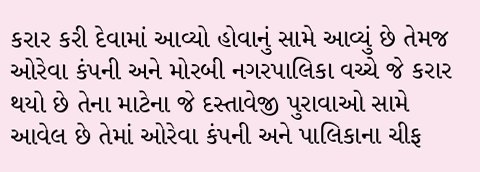કરાર કરી દેવામાં આવ્યો હોવાનું સામે આવ્યું છે તેમજ ઓરેવા કંપની અને મોરબી નગરપાલિકા વચ્ચે જે કરાર થયો છે તેના માટેના જે દસ્તાવેજી પુરાવાઓ સામે આવેલ છે તેમાં ઓરેવા કંપની અને પાલિકાના ચીફ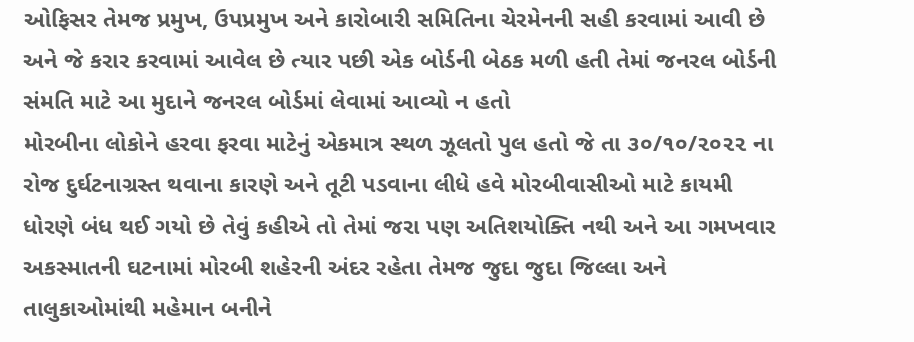ઓફિસર તેમજ પ્રમુખ, ઉપપ્રમુખ અને કારોબારી સમિતિના ચેરમેનની સહી કરવામાં આવી છે અને જે કરાર કરવામાં આવેલ છે ત્યાર પછી એક બોર્ડની બેઠક મળી હતી તેમાં જનરલ બોર્ડની સંમતિ માટે આ મુદાને જનરલ બોર્ડમાં લેવામાં આવ્યો ન હતો
મોરબીના લોકોને હરવા ફરવા માટેનું એકમાત્ર સ્થળ ઝૂલતો પુલ હતો જે તા ૩૦/૧૦/૨૦૨૨ ના રોજ દુર્ઘટનાગ્રસ્ત થવાના કારણે અને તૂટી પડવાના લીધે હવે મોરબીવાસીઓ માટે કાયમી ધોરણે બંધ થઈ ગયો છે તેવું કહીએ તો તેમાં જરા પણ અતિશયોક્તિ નથી અને આ ગમખવાર અકસ્માતની ઘટનામાં મોરબી શહેરની અંદર રહેતા તેમજ જુદા જુદા જિલ્લા અને તાલુકાઓમાંથી મહેમાન બનીને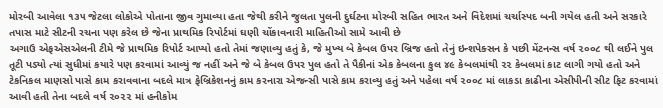મોરબી આવેલા ૧૩૫ જેટલા લોકોએ પોતાના જીવ ગુમાવ્યા હતા જેથી કરીને જુલતા પુલની દુર્ઘટના મોરબી સહિત ભારત અને વિદેશમાં ચર્ચાસ્પદ બની ગયેલ હતી અને સરકારે તપાસ માટે સીટની રચના પણ કરેલ છે જેના પ્રાથમિક રિપોર્ટમાં ઘણી ચોંકાવનારી માહિતીઓ સામે આવી છે
અગાઉ એફએસએલની ટીમે જે પ્રાથમિક રિપોર્ટ આપ્યો હતો તેમાં જણાવ્યુ હતું કે, જે મુખ્ય બે કેબલ ઉપર બ્રિજ હતો તેનું ઇન્શપેક્સન કે પછી મેંટનન્સ વર્ષ ૨૦૦૮ થી લઈને પુલ તૂટી પડ્યો ત્યાં સુધીમાં કયારે પણ કરવામાં આવ્યું જ નહીં અને જે બે કેબલ ઉપર પુલ હતો તે પૈકીનાં એક કેબલના કુલ ૪૯ કેબલમાંથી ૨૨ કેબલમાં કાટ લાગી ગયો હતો અને ટેકનિકલ માણસો પાસે કામ કરાવવાના બદલે માત્ર ફેબ્રિકેશનનું કામ કરનારા એજન્સી પાસે કામ કરાવ્યુ હતું અને પહેલા વર્ષ ૨૦૦૮ માં લાકડા કાઢીના એસીપીની સીટ ફિટ કરવામાં આવી હતી તેના બદલે વર્ષ ૨૦૨૨ માં હનીકોમ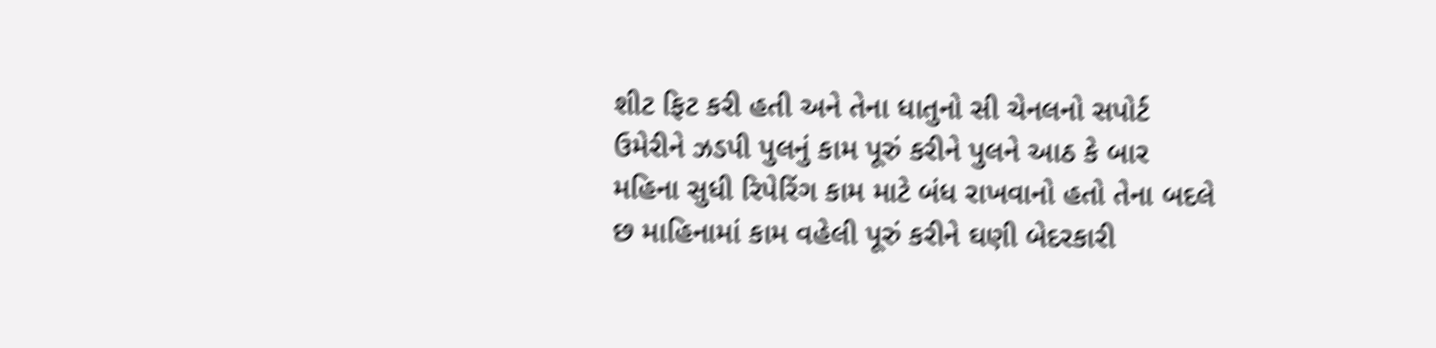શીટ ફિટ કરી હતી અને તેના ધાતુનો સી ચેનલનો સપોર્ટ ઉમેરીને ઝડપી પુલનું કામ પૂરું કરીને પુલને આઠ કે બાર મહિના સુધી રિપેરિંગ કામ માટે બંધ રાખવાનો હતો તેના બદલે છ માહિનામાં કામ વહેલી પૂરું કરીને ઘણી બેદરકારી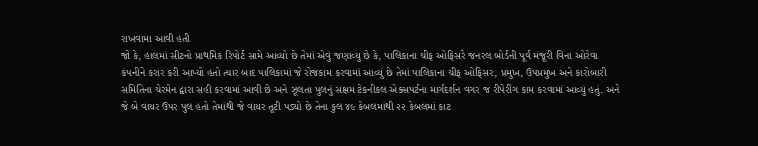રાખવામા આવી હતી
જો કે, હાલમાં સીટનો પ્રાથમિક રિપોર્ટ સામે આવ્યો છે તેમાં એવું જણાવ્યુ છે કે, પાલિકાના ચીફ ઓફિસરે જનરલ બોર્ડની પૂર્વ મંજૂરી વિના ઓરેવા કંપનીને કરાર કરી આપ્યો હતો ત્યાર બાદ પાલિકામાં જે રોજકામ કરવામાં આવ્યું છે તેમાં પાલિકાના ચીફ ઓફિસર, પ્રમુખ, ઉપપ્રમુખ અને કારોબારી સમિતિના ચેરમેન દ્વારા સહી કરવામાં આવી છે અને ઝૂલતા પુલનું સક્ષમ ટેકનીકલ એક્સપર્ટના માર્ગદર્શન વગર જ રીપેરીંગ કામ કરવામાં આવ્યું હતું. અને જે બે વાયર ઉપર પુલ હતો તેમાંથી જે વાયર તૂટી પડ્યો છે તેના કુલ ૪૯ કેબલમાંથી ૨૨ કેબલમાં કાટ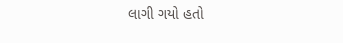લાગી ગયો હતો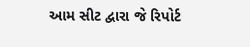આમ સીટ દ્વારા જે રિપોર્ટ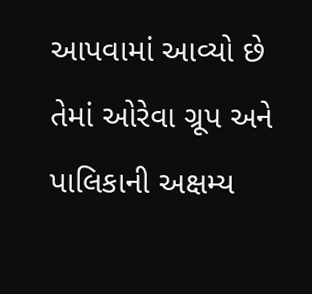આપવામાં આવ્યો છે તેમાં ઓરેવા ગ્રૂપ અને પાલિકાની અક્ષમ્ય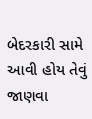બેદરકારી સામે આવી હોય તેવું જાણવા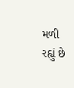મળી રહ્યું છે